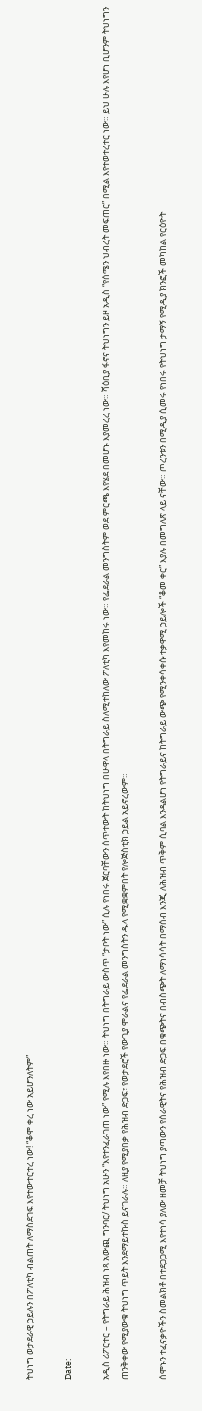ትህነግ ወታደራዊ ኃይሉን በፖለቲካ ብልጠት ለማስደገፍ እየተውተርተረ ነው! “ቆሞ ቀረ ነው አይሆንለትም”

Date:

አዲስ ሪፖርተር – የትግራይ ሕዝብ ነጻ አውጪ ግንባር/ ትህነግ አሁን “እየተንፈራገጠ ነው” የሚሉ እየበዙ ነው። ትህነግ በትግራይ ውስጥ “ታቦት ነው” ሲሉ የነበሩ ጀርባቸውን ሰጥተውት ከትህነግ በሁዋላ በትግራይ ስለሚተከለው ፖለቲካ እየመከሩ ነው። የፌደራል መንግስትም ወደ ምርጫ እየሄደ በመሆኑ እያመረረ ነው። ሻዕቢያ ፋኖና ትህነግን ይዞ አዲስ “የሰሜን ህብረት መፍጠር” በሚል እየተወተረተር ነው። ይህ ሁሉ እየሆነ ቢሆንም ትህነግን ጠንቅቀው የሚያውቁ ትህነግ ጥይት እንደማይተኩስ ይናገራሉ። ለዚያ የሚያበቃ የሕዝብ ድጋፍ፣ የወታደሮች የውጊያ ሞራልና የፌደራል መንግስትን ዱላ የሚቋቋምበት የሎጅስቲክ ኃይል አይኖረውም።

ሰሞኑን ተፈናቃዮችን ስመልክቶ በተደጋጋሚ እየተነሳ ያለው ዘመቻ ትህነግ ያጣውን የሰራዊትና የሕዝብ ድጋፍ በቁጭትና በብስጭት ለማነሳሳት በማሰብ እንጂ ለሕዝብ ጥቅም ሲባል እንዳልሆነ የትግራይና ከትግራይ ውጭ የሚንቀሳቀሱ ተቃዋሚ ኃይሎች “ቆመ ቀር” እያሉ በመግለጽ ላይ ናቸው። ጦረንቱን በሚዲያ ሲመሩ የነበሩ የትህነግ ታማኝ የሚዲያ ክንፎች መካከል የርዕዮት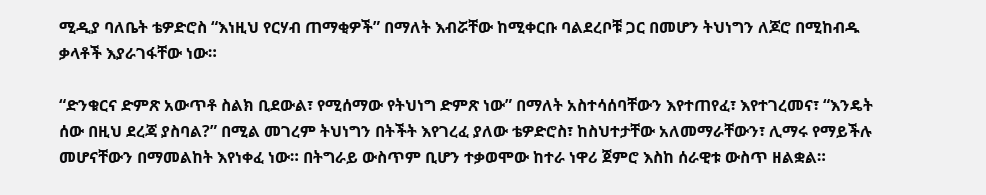ሚዲያ ባለቤት ቴዎድሮስ “እነዚህ የርሃብ ጠማቂዎች” በማለት እብሯቸው ከሚቀርቡ ባልደረቦቹ ጋር በመሆን ትህነግን ለጆሮ በሚከብዱ ቃላቶች እያራገፋቸው ነው።

“ድንቁርና ድምጽ አውጥቶ ስልክ ቢደውል፣ የሚሰማው የትህነግ ድምጽ ነው” በማለት አስተሳሰባቸውን እየተጠየፈ፣ እየተገረመና፣ “እንዴት ሰው በዚህ ደረጃ ያስባል?” በሚል መገረም ትህነግን በትችት እየገረፈ ያለው ቴዎድሮስ፣ ከስህተታቸው አለመማራቸውን፣ ሊማሩ የማይችሉ መሆናቸውን በማመልከት እየነቀፈ ነው። በትግራይ ውስጥም ቢሆን ተቃወሞው ከተራ ነዋሪ ጀምሮ እስከ ሰራዊቱ ውስጥ ዘልቋል።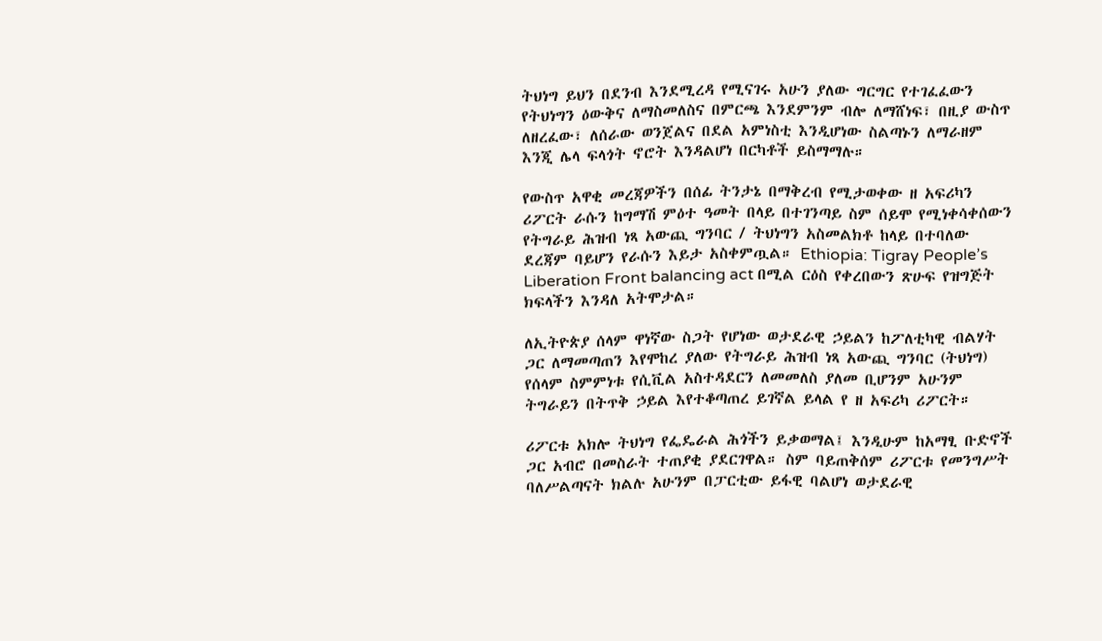ትህነግ ይህን በደንብ እንደሚረዳ የሚናገሩ አሁን ያለው ግርግር የተገፈፈውን የትህነግን ዕውቅና ለማስመለስና በምርጫ እንደምንም ብሎ ለማሸነፍ፣ በዚያ ውስጥ ለዘረፈው፣ ለሰራው ወንጀልና በደል አምነስቲ እንዲሆነው ስልጣኑን ለማራዘም እንጂ ሌላ ፍላጎት ኖሮት እንዳልሆነ በርካቶች ይስማማሉ።

የውስጥ አዋቂ መረጃዎችን በሰፊ ትንታኔ በማቅረብ የሚታወቀው ዘ አፍሪካን ሪፖርት ራሱን ከግማሽ ምዕተ ዓመት በላይ በተገንጣይ ስም ሰይሞ የሚነቀሳቀሰውን የትግራይ ሕዝብ ነጻ አውጪ ግንባር / ትህነግን አስመልክቶ ከላይ በተባለው ደረጃም ባይሆን የራሱን እይታ አስቀምጧል። Ethiopia: Tigray People’s Liberation Front balancing act በሚል ርዕስ የቀረበውን ጽሁፍ የዝግጅት ክፍላችን እንዳለ አትሞታል።

ለኢትዮጵያ ሰላም ዋነኛው ስጋት የሆነው ወታደራዊ ኃይልን ከፖለቲካዊ ብልሃት ጋር ለማመጣጠን እየሞከረ ያለው የትግራይ ሕዝብ ነጻ አውጪ ግንባር (ትህነግ) የሰላም ስምምነቱ የሲቪል አስተዳደርን ለመመለስ ያለመ ቢሆንም አሁንም ትግራይን በትጥቅ ኃይል እየተቆጣጠረ ይገኛል ይላል የ ዘ አፍሪካ ሪፖርት።

ሪፖርቱ አክሎ ትህነግ የፌዴራል ሕጎችን ይቃወማል፤ እንዲሁም ከአማፂ ቡድኖች ጋር አብሮ በመስራት ተጠያቂ ያደርገዋል። ስም ባይጠቅሰም ሪፖርቱ የመንግሥት ባለሥልጣናት ክልሉ አሁንም በፓርቲው ይፋዊ ባልሆነ ወታደራዊ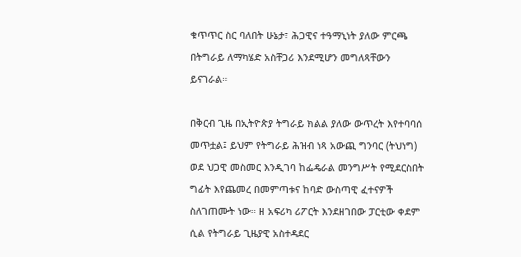ቁጥጥር ስር ባለበት ሁኔታ፣ ሕጋዊና ተዓማኒነት ያለው ምርጫ በትግራይ ለማካሄድ አስቸጋሪ እንደሚሆን መግለጻቸውን ይናገራል።

በቅርብ ጊዜ በኢትዮጵያ ትግራይ ክልል ያለው ውጥረት እየተባባሰ መጥቷል፤ ይህም የትግራይ ሕዝብ ነጻ አውጪ ግንባር (ትህነግ) ወደ ህጋዊ መስመር እንዲገባ ከፌዴራል መንግሥት የሚደርስበት ግፊት እየጨመረ በመምጣቱና ከባድ ውስጣዊ ፈተናዎች ስለገጠሙት ነው። ዘ አፍሪካ ሪፖርት እንደዘገበው ፓርቲው ቀደም ሲል የትግራይ ጊዜያዊ አስተዳደር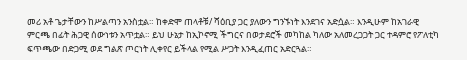መሪ አቶ ጌታቸውን ከሥልጣን አንስቷል። ከቀድሞ ጠላቶቹ/ ሻዕቢያ ጋር ያለውን ግንኙነት እንደገና አድሷል። እንዲሁም ከአገራዊ ምርጫ በፊት ሕጋዊ ሰውነቱን አጥቷል። ይህ ሁኔታ ከኢኮኖሚ ችግርና በወታደሮች መካከል ካለው አለመረጋጋት ጋር ተዳምሮ የፖለቲካ ፍጥጫው በድጋሚ ወደ ግልጽ ጦርነት ሊቀየር ይችላል የሚል ሥጋት እንዲፈጠር አድርጓል።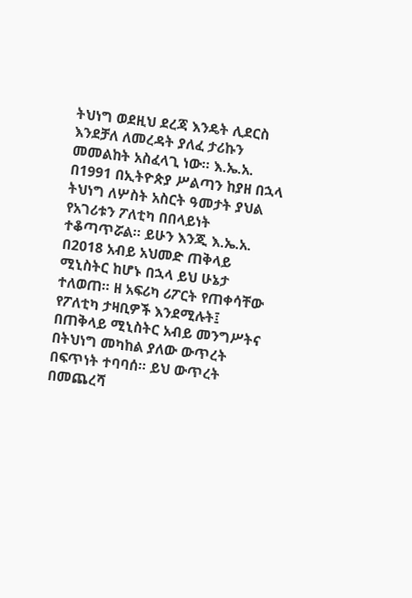ትህነግ ወደዚህ ደረጃ እንዴት ሊደርስ እንደቻለ ለመረዳት ያለፈ ታሪኩን መመልከት አስፈላጊ ነው። እ.ኤ.አ. በ1991 በኢትዮጵያ ሥልጣን ከያዘ በኋላ ትህነግ ለሦስት አስርት ዓመታት ያህል የአገሪቱን ፖለቲካ በበላይነት ተቆጣጥሯል። ይሁን እንጂ እ.ኤ.አ. በ2018 አብይ አህመድ ጠቅላይ ሚኒስትር ከሆኑ በኋላ ይህ ሁኔታ ተለወጠ። ዘ አፍሪካ ሪፖርት የጠቀሳቸው የፖለቲካ ታዛቢዎች እንደሚሉት፤ በጠቅላይ ሚኒስትር አብይ መንግሥትና በትህነግ መካከል ያለው ውጥረት በፍጥነት ተባባሰ። ይህ ውጥረት በመጨረሻ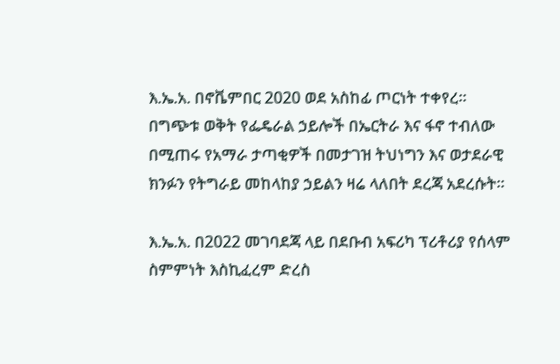እ.ኤ.አ. በኖቬምበር 2020 ወደ አስከፊ ጦርነት ተቀየረ። በግጭቱ ወቅት የፌዴራል ኃይሎች በኤርትራ እና ፋኖ ተብለው በሚጠሩ የአማራ ታጣቂዎች በመታገዝ ትህነግን እና ወታደራዊ ክንፉን የትግራይ መከላከያ ኃይልን ዛሬ ላለበት ደረጃ አደረሱት።

እ.ኤ.አ. በ2022 መገባደጃ ላይ በደቡብ አፍሪካ ፕሪቶሪያ የሰላም ስምምነት እስኪፈረም ድረስ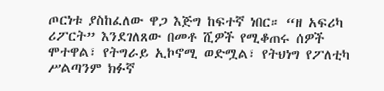ጦርነቱ ያስከፈለው ዋጋ እጅግ ከፍተኛ ነበር። “ዘ አፍሪካ ሪፖርት” እንደገለጸው በመቶ ሺዎች የሚቆጠሩ ሰዎች ሞተዋል፣ የትግራይ ኢኮኖሚ ወድሟል፣ የትህነግ የፖለቲካ ሥልጣንም ክፉኛ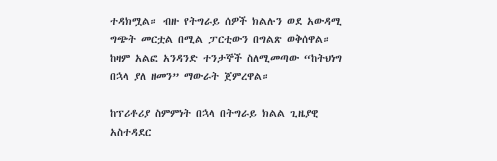ተዳክሟል። ብዙ የትግራይ ሰዎች ክልሉን ወደ አውዳሚ ግጭት መርቷል በሚል ፓርቲውን በግልጽ ወቅሰዋል። ከዛም አልፎ አንዳንድ ተንታኞች ስለሚመጣው “ከትህነግ በኋላ ያለ ዘመን” ማውራት ጀምረዋል።

ከፕሪቶሪያ ስምምነት በኋላ በትግራይ ክልል ጊዜያዊ አስተዳደር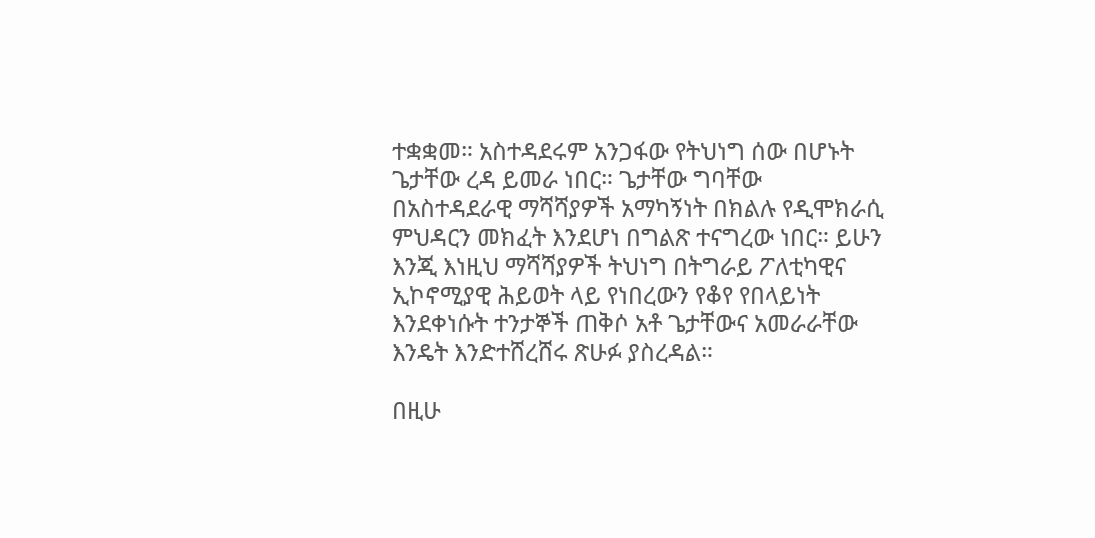ተቋቋመ። አስተዳደሩም አንጋፋው የትህነግ ሰው በሆኑት ጌታቸው ረዳ ይመራ ነበር። ጌታቸው ግባቸው በአስተዳደራዊ ማሻሻያዎች አማካኝነት በክልሉ የዲሞክራሲ ምህዳርን መክፈት እንደሆነ በግልጽ ተናግረው ነበር። ይሁን እንጂ እነዚህ ማሻሻያዎች ትህነግ በትግራይ ፖለቲካዊና ኢኮኖሚያዊ ሕይወት ላይ የነበረውን የቆየ የበላይነት እንደቀነሱት ተንታኞች ጠቅሶ አቶ ጌታቸውና አመራራቸው እንዴት እንድተሸረሸሩ ጽሁፉ ያስረዳል።

በዚሁ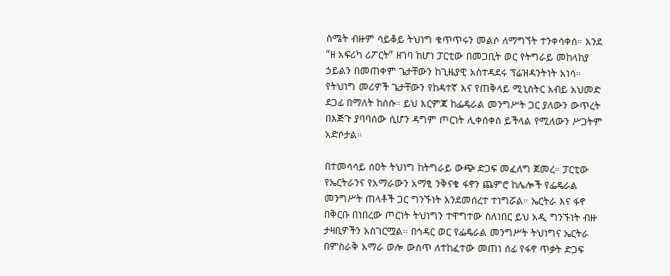ስሜት ብዙም ሳይቆይ ትህነግ ቁጥጥሩን መልሶ ለማግኘት ተንቀሳቀሰ። እንደ “ዘ አፍሪካ ሪፖርት” ዘገባ ከሆነ ፓርቲው በመጋቢት ወር የትግራይ መከላከያ ኃይልን በመጠቀም ጌታቸውን ከጊዜያዊ አስተዳደሩ ፕሬዝዳንትነት አነሳ። የትህነግ መሪዎች ጌታቸውን የከዳተኛ እና የጠቅላይ ሚኒስትር አብይ አህመድ ደጋፊ በማለት ከሰሱ። ይህ እርምጃ ከፌዴራል መንግሥት ጋር ያለውን ውጥረት በእጅጉ ያባባሰው ሲሆን ዳግም ጦርነት ሊቀሰቀስ ይችላል የሚለውን ሥጋትም አድሶታል።

በተመሳሳይ ሰዐት ትህነግ ከትግራይ ውጭ ድጋፍ መፈለግ ጀመረ። ፓርቲው የኤርትራንና የአማራውን አማፂ ንቅናቄ ፋኖን ጨምሮ ከሌሎች የፌዴራል መንግሥት ጠላቶች ጋር ግንኙነት እንደመሰረተ ተነግሯል። ኤርትራ እና ፋኖ በቅርቡ በነበረው ጦርነት ትህነግን ተዋግተው ስለነበር ይህ አዲ ግንኙነት ብዙ ታዛቢዎችን አስገርሟል። በኅዳር ወር የፌዴራል መንግሥት ትህነግና ኤርትራ በምስራቅ አማራ ወሎ ውስጥ ለተከፈተው መጠነ ሰፊ የፋኖ ጥቃት ድጋፍ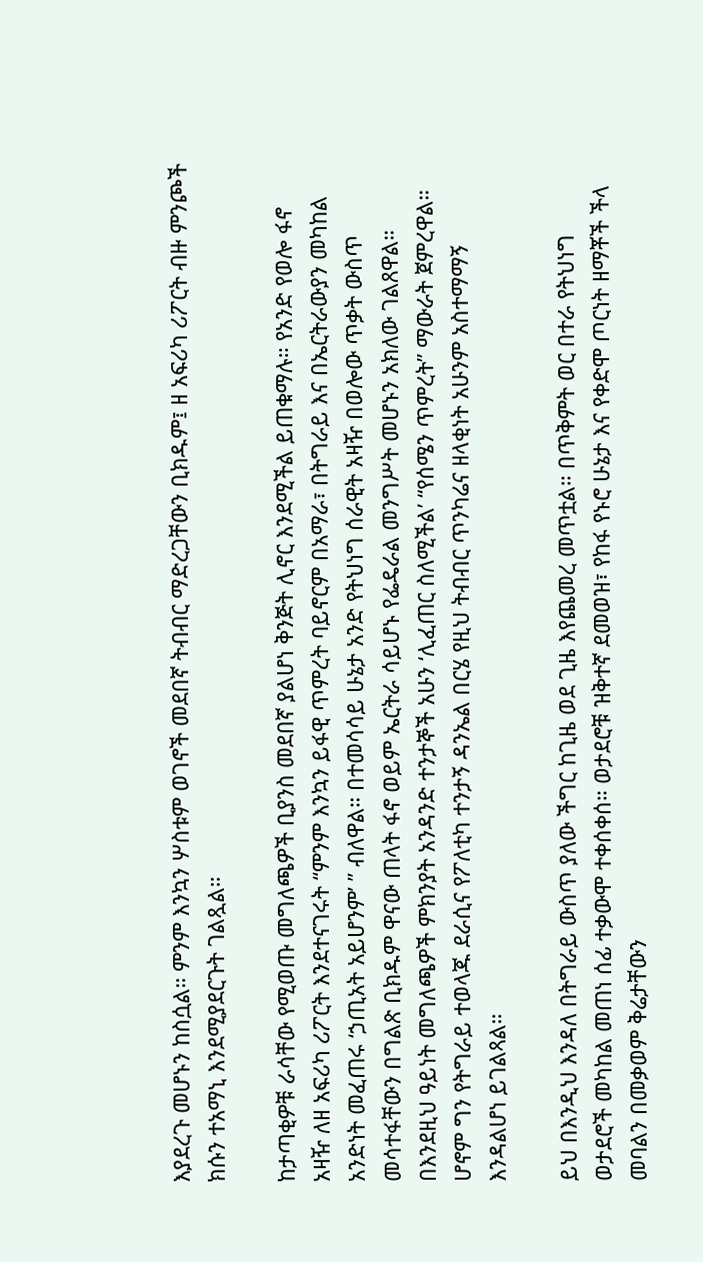እያደረጉ መሆኑን ከስሷል። ምንም እንኳን ሦስቱም ወገኖች መደበኛ ትብብር ማድረጋቸውን ቢክዱም፤ ዘ አፍሪካ ሪፖርት ብዙ ምንጮች ክሱን ተአማኒ እንደሚያደርጉት ገልጿል።

ከታጣቂዎቹ ራሳቸው የሚወጡ መግለጫዎች ቢያንስ መደበኛ ያልሆነ ቅንጅት ሊኖር እንደሚችል ይጠቁማሉ። የአንድ የወሎ ፋኖ አዛዥ ለዘ አፍሪካ ሪፖርት እንደተናገሩት “ምንም እንኳን ይፋዊ ጥምረት ባይኖርም በአማራ፣ በትግራይ እና በኤርትራውያን መካከል አንድነት መፈጠሩ ‘ኃጢአት አይሆንም’ ” ብለዋል። በተመሳሳይ ሁኔታ አንድ የትህነግ ሰራዊት አዛዥ በወሎው ጥቃት ውስጥ መሳተፋቸውን በግልጽ ቢክዱም ዋናው ጠላት ፋኖ ወይም ኤርትራ ሳይሆኑ የፌዴራል መንግሥት መሆኑን አክለው ገልጸዋል። በእንደዚህ ዓይነት መግለጫዎች ምክንያት አንዳንድ ተንታኞች አሁን ‘ሊፈጠር ስለሚችል’ “የሰሜን ጥምረት” ማውራት ጀምረዋል። ሆኖም ግን የትግራይ ተወላጁ ደራሲና የፖለቲካ ተንታኝ ዳንኤል በርሄ የዚህ ትብብር ጥንካሬና ዘላቂነት አሁንም አስተማማኝ እንዳልሆነ ይገልጻል።

ይህ በእንዲህ እንዳለ በትግራይ ውስጥ ያለው ችግር ከጊዜ ወደ ጊዜ እየጨመረ መጥቷል። በጥቅምት ወር በተራ የትህነግ ወታደሮች መካከል መጠነ ሰፊ ተቃውሞ ተቀሰቀሰ። ወታደሮቹ ዝቅተኛ ደመወዝ፣ የከፋ የኑሮ ሁኔታ እና የቀድሞ ጦርነት ዘማቾች ችላ መባልን በመቃወም ቅሬታቸውን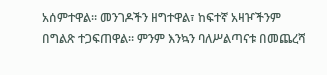አሰምተዋል። መንገዶችን ዘግተዋል፣ ከፍተኛ አዛዦችንም በግልጽ ተጋፍጠዋል። ምንም እንኳን ባለሥልጣናቱ በመጨረሻ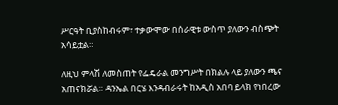ሥርዓት ቢያስከብሩም፣ ተቃውሞው በሰራዊቱ ውስጥ ያለውን ብስጭት አሳይቷል።

ለዚህ ምላሽ ለመስጠት የፌዴራል መንግሥት በክልሉ ላይ ያለውን ጫና አጠናክሯል። ዳንኤል በርሄ እንዳብራሩት ከአዲስ አበባ ይላክ የነበረው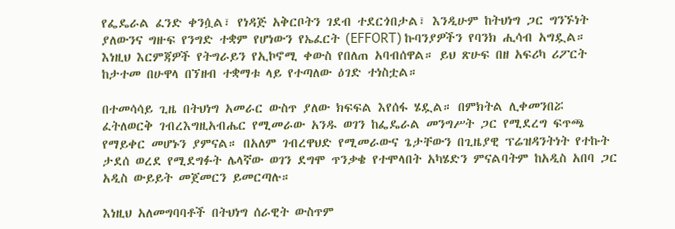የፌዴራል ፈንድ ቀንሷል፣ የነዳጅ አቅርቦትን ገደብ ተደርጎበታል፣ እንዲሁም ከትህነግ ጋር ግንኙነት ያለውንና ግዙፍ የንግድ ተቋም የሆነውን የኤፈርት (EFFORT) ኩባንያዎችን የባንክ ሒሳብ አግዷል። እነዚህ እርምጃዎች የትግራይን የኢኮኖሚ ቀውስ የበለጠ አባብሰዋል። ይህ ጽሁፍ በዘ አፍሪካ ሪፖርት ከታተመ በሁዋላ በኘዘብ ተቋማቱ ላይ የተጣለው ዕገድ ተነስቷል።

በተመሳሳይ ጊዜ በትህነግ አመራር ውስጥ ያለው ክፍፍል እየሰፋ ሄዷል። በምክትል ሊቀመንበሯ ፈትለወርቅ ገብረእግዚአብሔር የሚመራው አንዱ ወገን ከፌዴራል መንግሥት ጋር የሚደረግ ፍጥጫ የማይቀር መሆኑን ያምናል። በአለም ገብረዋህድ የሚመራውና ጌታቸውን በጊዜያዊ ፕሬዝዳንትነት የተኩት ታደሰ ወረደ የሚደግፉት ሌላኛው ወገን ደግሞ ጥንቃቄ የተሞላበት አካሄድን ምናልባትም ከአዲስ አበባ ጋር አዲስ ውይይት መጀመርን ይመርጣሉ።

እነዚህ አለመግባባቶች በትህነግ ሰራዊት ውስጥም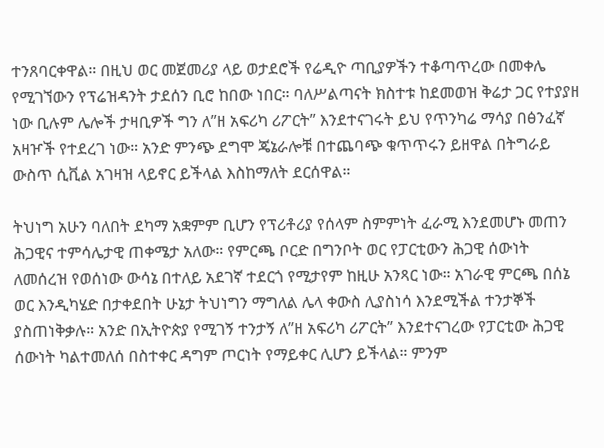ተንጸባርቀዋል። በዚህ ወር መጀመሪያ ላይ ወታደሮች የሬዲዮ ጣቢያዎችን ተቆጣጥረው በመቀሌ የሚገኘውን የፕሬዝዳንት ታደሰን ቢሮ ከበው ነበር። ባለሥልጣናት ክስተቱ ከደመወዝ ቅሬታ ጋር የተያያዘ ነው ቢሉም ሌሎች ታዛቢዎች ግን ለ”ዘ አፍሪካ ሪፖርት” እንደተናገሩት ይህ የጥንካሬ ማሳያ በፅንፈኛ አዛዦች የተደረገ ነው። አንድ ምንጭ ደግሞ ጄኔራሎቹ በተጨባጭ ቁጥጥሩን ይዘዋል በትግራይ ውስጥ ሲቪል አገዛዝ ላይኖር ይችላል እስከማለት ደርሰዋል።

ትህነግ አሁን ባለበት ደካማ አቋምም ቢሆን የፕሪቶሪያ የሰላም ስምምነት ፈራሚ እንደመሆኑ መጠን ሕጋዊና ተምሳሌታዊ ጠቀሜታ አለው። የምርጫ ቦርድ በግንቦት ወር የፓርቲውን ሕጋዊ ሰውነት ለመሰረዝ የወሰነው ውሳኔ በተለይ አደገኛ ተደርጎ የሚታየም ከዚሁ አንጻር ነው። አገራዊ ምርጫ በሰኔ ወር እንዲካሄድ በታቀደበት ሁኔታ ትህነግን ማግለል ሌላ ቀውስ ሊያስነሳ እንደሚችል ተንታኞች ያስጠነቅቃሉ። አንድ በኢትዮጵያ የሚገኝ ተንታኝ ለ”ዘ አፍሪካ ሪፖርት” እንደተናገረው የፓርቲው ሕጋዊ ሰውነት ካልተመለሰ በስተቀር ዳግም ጦርነት የማይቀር ሊሆን ይችላል። ምንም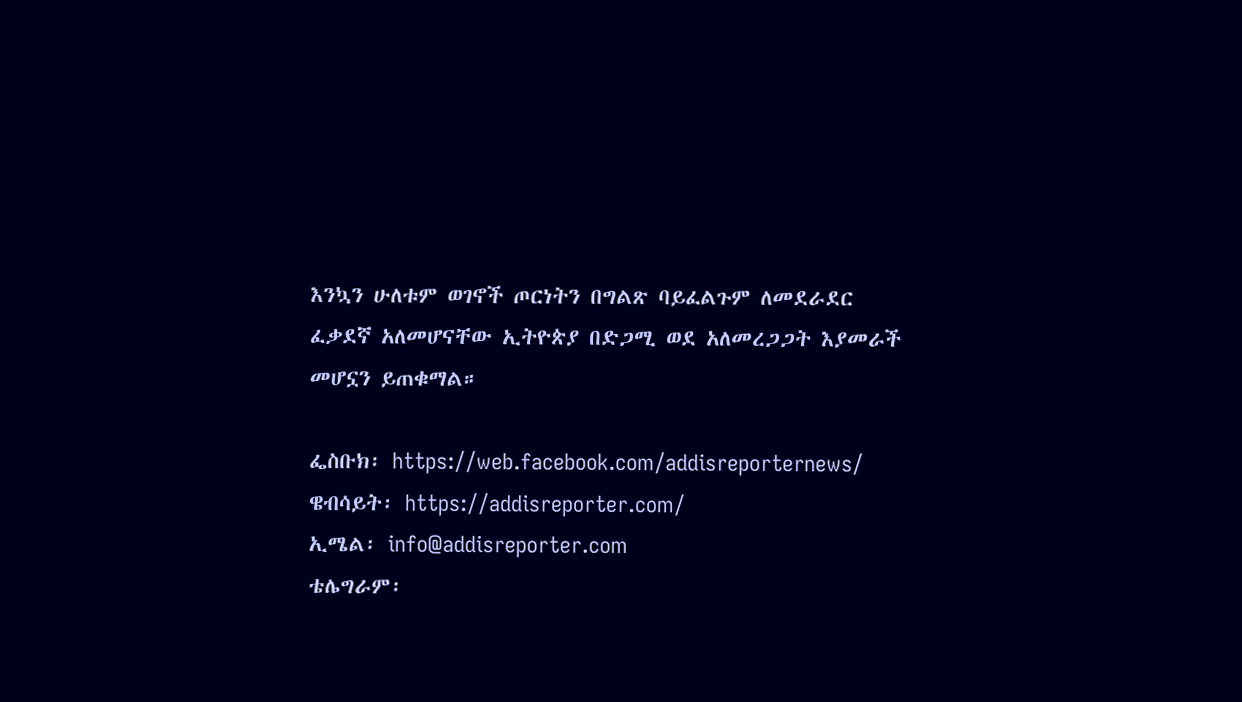እንኳን ሁለቱም ወገኖች ጦርነትን በግልጽ ባይፈልጉም ለመደራደር ፈቃደኛ አለመሆናቸው ኢትዮጵያ በድጋሚ ወደ አለመረጋጋት እያመራች መሆኗን ይጠቁማል።

ፌስቡክ፡ https://web.facebook.com/addisreporternews/
ዌብሳይት፡ https://addisreporter.com/
ኢሜል፡ info@addisreporter.com
ቴሌግራም፡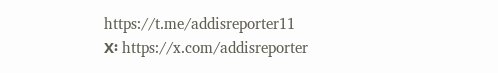https://t.me/addisreporter11
X፡ https://x.com/addisreporter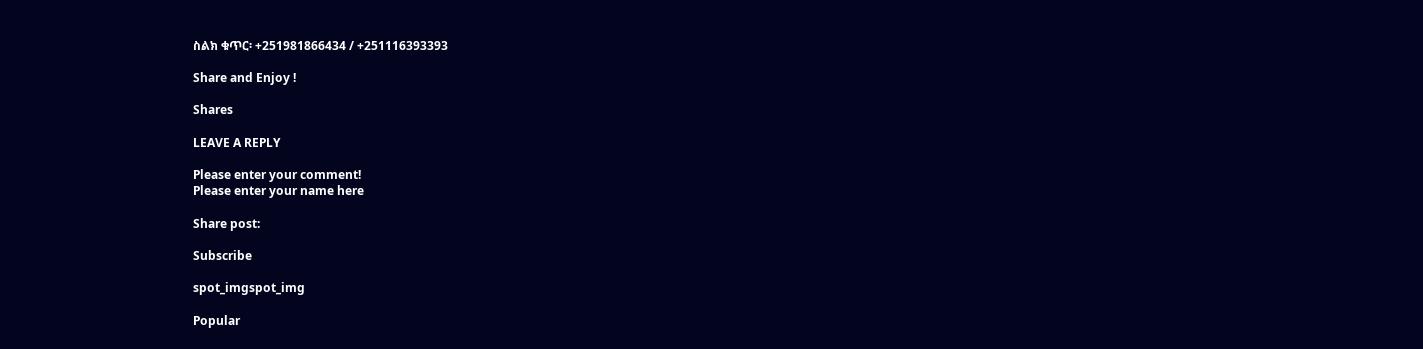ስልክ ቁጥር፡ +251981866434 / +251116393393

Share and Enjoy !

Shares

LEAVE A REPLY

Please enter your comment!
Please enter your name here

Share post:

Subscribe

spot_imgspot_img

Popular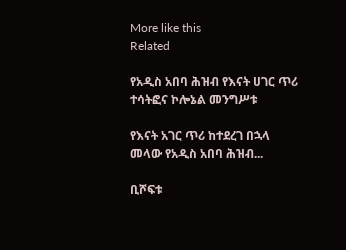More like this
Related

የአዲስ አበባ ሕዝብ የእናት ሀገር ጥሪ ተሳትፎና ኮሎኔል መንግሥቱ

የእናት አገር ጥሪ ከተደረገ በኋላ መላው የአዲስ አበባ ሕዝብ...

ቢሾፍቱ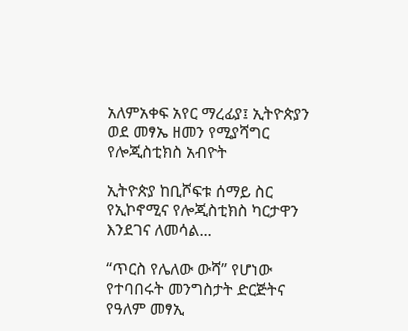አለምአቀፍ አየር ማረፊያ፤ ኢትዮጵያን ወደ መፃኤ ዘመን የሚያሻግር የሎጂስቲክስ አብዮት

ኢትዮጵያ ከቢሾፍቱ ሰማይ ስር የኢኮኖሚና የሎጂስቲክስ ካርታዋን እንደገና ለመሳል...

“ጥርስ የሌለው ውሻ” የሆነው የተባበሩት መንግስታት ድርጅትና የዓለም መፃኢ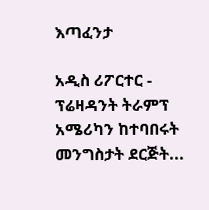እጣፈንታ

አዲስ ሪፖርተር - ፕሬዛዳንት ትራምፕ አሜሪካን ከተባበሩት መንግስታት ደርጅት...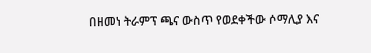በዘመነ ትራምፕ ጫና ውስጥ የወደቀችው ሶማሊያ እና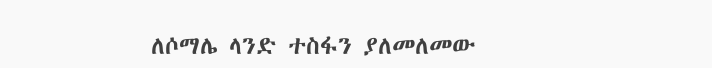ለሶማሌ ላንድ ተስፋን ያለመለመው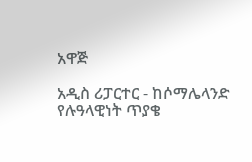አዋጅ

አዲስ ሪፓርተር - ከሶማሌላንድ የሉዓላዊነት ጥያቄ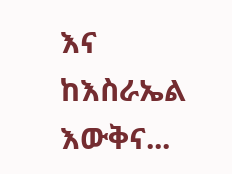እና ከእስራኤል እውቅና...